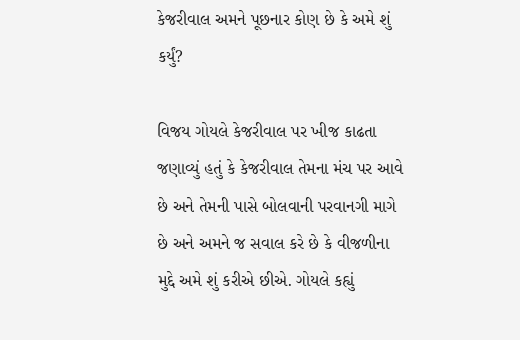કેજરીવાલ અમને પૂછનાર કોણ છે કે અમે શું કર્યું?

વિજય ગોયલે કેજરીવાલ પર ખીજ કાઢતા જણાવ્યું હતું કે કેજરીવાલ તેમના મંચ પર આવે છે અને તેમની પાસે બોલવાની પરવાનગી માગે છે અને અમને જ સવાલ કરે છે કે વીજળીના મુદ્દે અમે શું કરીએ છીએ. ગોયલે કહ્યું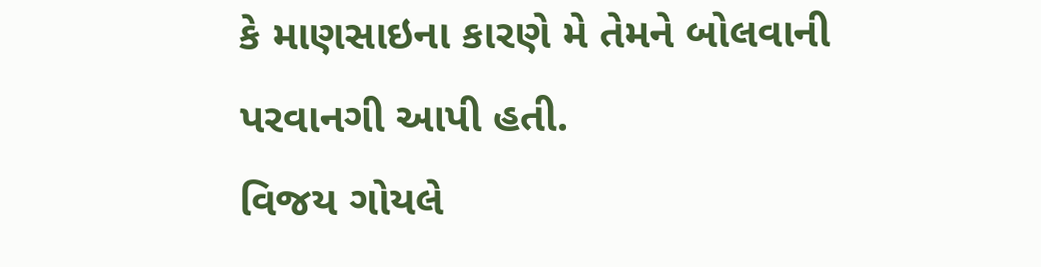કે માણસાઇના કારણે મે તેમને બોલવાની પરવાનગી આપી હતી.
વિજય ગોયલે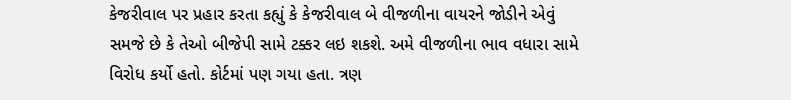કેજરીવાલ પર પ્રહાર કરતા કહ્યું કે કેજરીવાલ બે વીજળીના વાયરને જોડીને એવું સમજે છે કે તેઓ બીજેપી સામે ટક્કર લઇ શકશે. અમે વીજળીના ભાવ વધારા સામે વિરોધ કર્યો હતો. કોર્ટમાં પણ ગયા હતા. ત્રણ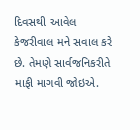દિવસથી આવેલ કેજરીવાલ મને સવાલ કરે છે. તેમણે સાર્વજનિકરીતે માફી માગવી જોઇએ.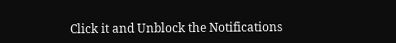Click it and Unblock the Notifications